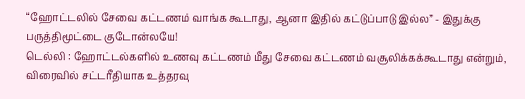“ஹோட்டலில் சேவை கட்டணம் வாங்க கூடாது, ஆனா இதில் கட்டுப்பாடு இல்ல” - இதுக்கு பருத்திமூட்டை குடோன்லயே!
டெல்லி : ஹோட்டல்களில் உணவு கட்டணம் மீது சேவை கட்டணம் வசூலிக்கக்கூடாது என்றும், விரைவில் சட்டரீதியாக உத்தரவு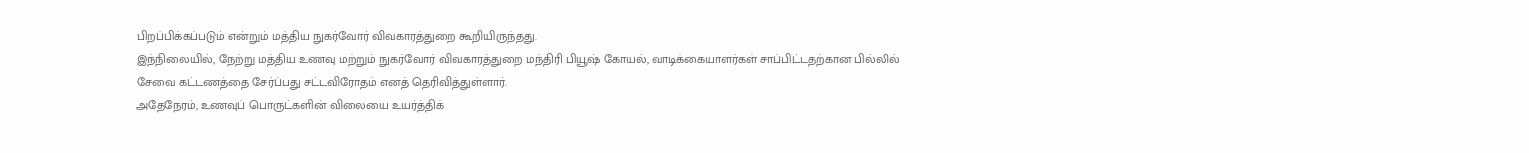பிறப்பிக்கப்படும் என்றும் மத்திய நுகர்வோர் விவகாரத்துறை கூறியிருந்தது.
இந்நிலையில், நேற்று மத்திய உணவு மற்றும் நுகர்வோர் விவகாரத்துறை மந்திரி பியூஷ் கோயல், வாடிக்கையாளர்கள் சாப்பிட்டதற்கான பில்லில் சேவை கட்டணத்தை சேர்ப்பது சட்டவிரோதம் எனத் தெரிவித்துள்ளார்.
அதேநேரம், உணவுப் பொருட்களின் விலையை உயர்த்திக்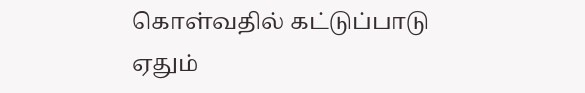கொள்வதில் கட்டுப்பாடு ஏதும்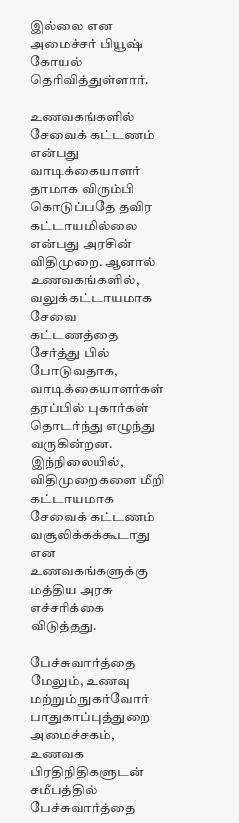இல்லை என அமைச்சர் பியூஷ் கோயல் தெரிவித்துள்ளார்.

உணவகங்களில்
சேவைக் கட்டணம் என்பது வாடிக்கையாளர் தாமாக விரும்பி கொடுப்பதே தவிர கட்டாயமில்லை என்பது அரசின் விதிமுறை. ஆனால் உணவகங்களில், வலுக்கட்டாயமாக சேவை கட்டணத்தை சேர்த்து பில் போடுவதாக, வாடிக்கையாளர்கள் தரப்பில் புகார்கள் தொடர்ந்து எழுந்து வருகின்றன. இந்நிலையில், விதிமுறைகளை மீறி கட்டாயமாக சேவைக் கட்டணம் வசூலிக்கக்கூடாது என உணவகங்களுக்கு மத்திய அரசு எச்சரிக்கை விடுத்தது.

பேச்சுவார்த்தை
மேலும், உணவு மற்றும் நுகர்வோர் பாதுகாப்புத்துறை அமைச்சகம், உணவக பிரதிநிதிகளுடன் சமீபத்தில் பேச்சுவார்த்தை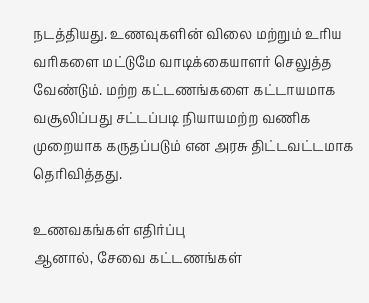நடத்தியது. உணவுகளின் விலை மற்றும் உரிய வரிகளை மட்டுமே வாடிக்கையாளர் செலுத்த வேண்டும். மற்ற கட்டணங்களை கட்டாயமாக வசூலிப்பது சட்டப்படி நியாயமற்ற வணிக முறையாக கருதப்படும் என அரசு திட்டவட்டமாக தெரிவித்தது.

உணவகங்கள் எதிர்ப்பு
ஆனால், சேவை கட்டணங்கள்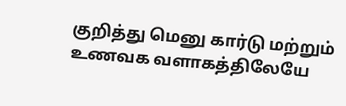குறித்து மெனு கார்டு மற்றும் உணவக வளாகத்திலேயே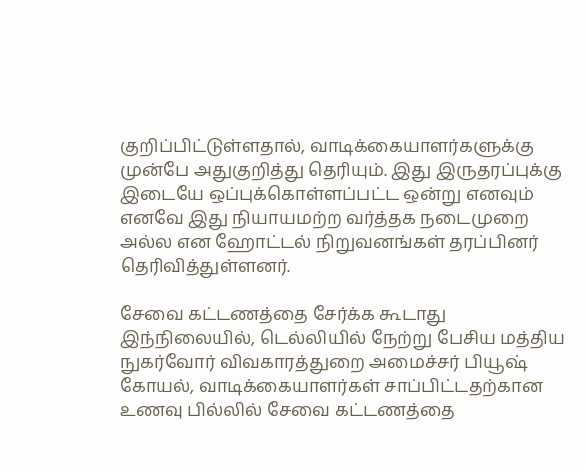குறிப்பிட்டுள்ளதால், வாடிக்கையாளர்களுக்கு முன்பே அதுகுறித்து தெரியும். இது இருதரப்புக்கு இடையே ஒப்புக்கொள்ளப்பட்ட ஒன்று எனவும் எனவே இது நியாயமற்ற வர்த்தக நடைமுறை அல்ல என ஹோட்டல் நிறுவனங்கள் தரப்பினர் தெரிவித்துள்ளனர்.

சேவை கட்டணத்தை சேர்க்க கூடாது
இந்நிலையில், டெல்லியில் நேற்று பேசிய மத்திய நுகர்வோர் விவகாரத்துறை அமைச்சர் பியூஷ் கோயல், வாடிக்கையாளர்கள் சாப்பிட்டதற்கான உணவு பில்லில் சேவை கட்டணத்தை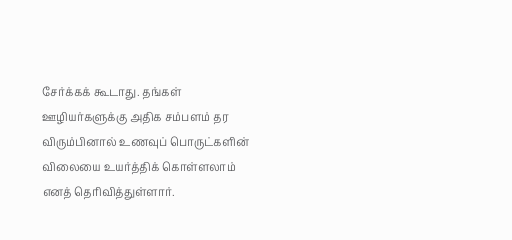சேர்க்கக் கூடாது. தங்கள் ஊழியர்களுக்கு அதிக சம்பளம் தர விரும்பினால் உணவுப் பொருட்களின் விலையை உயர்த்திக் கொள்ளலாம் எனத் தெரிவித்துள்ளார்.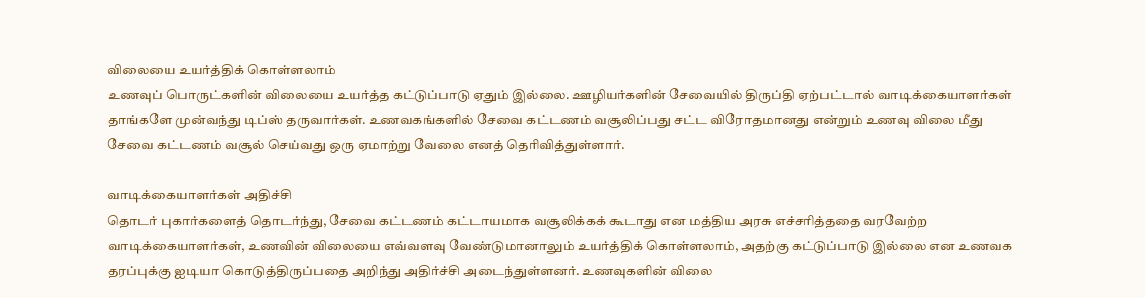விலையை உயர்த்திக் கொள்ளலாம்
உணவுப் பொருட்களின் விலையை உயர்த்த கட்டுப்பாடு ஏதும் இல்லை. ஊழியர்களின் சேவையில் திருப்தி ஏற்பட்டால் வாடிக்கையாளர்கள் தாங்களே முன்வந்து டிப்ஸ் தருவார்கள். உணவகங்களில் சேவை கட்டணம் வசூலிப்பது சட்ட விரோதமானது என்றும் உணவு விலை மீது சேவை கட்டணம் வசூல் செய்வது ஒரு ஏமாற்று வேலை எனத் தெரிவித்துள்ளார்.

வாடிக்கையாளர்கள் அதிச்சி
தொடர் புகார்களைத் தொடர்ந்து, சேவை கட்டணம் கட்டாயமாக வசூலிக்கக் கூடாது என மத்திய அரசு எச்சரித்ததை வரவேற்ற வாடிக்கையாளர்கள், உணவின் விலையை எவ்வளவு வேண்டுமானாலும் உயர்த்திக் கொள்ளலாம், அதற்கு கட்டுப்பாடு இல்லை என உணவக தரப்புக்கு ஐடியா கொடுத்திருப்பதை அறிந்து அதிர்ச்சி அடைந்துள்ளனர். உணவுகளின் விலை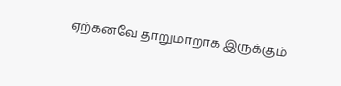ஏற்கனவே தாறுமாறாக இருக்கும்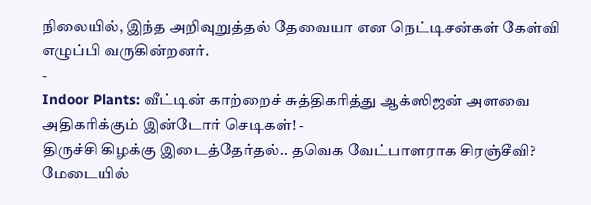நிலையில், இந்த அறிவுறுத்தல் தேவையா என நெட்டிசன்கள் கேள்வி எழுப்பி வருகின்றனர்.
-
Indoor Plants: வீட்டின் காற்றைச் சுத்திகரித்து ஆக்ஸிஜன் அளவை அதிகரிக்கும் இன்டோர் செடிகள்! -
திருச்சி கிழக்கு இடைத்தேர்தல்.. தவெக வேட்பாளராக சிரஞ்சீவி? மேடையில்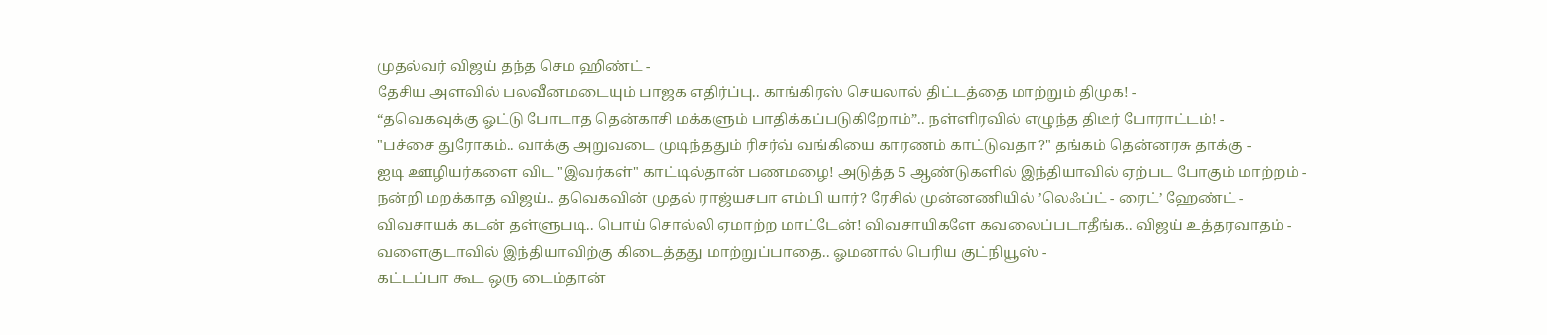முதல்வர் விஜய் தந்த செம ஹிண்ட் -
தேசிய அளவில் பலவீனமடையும் பாஜக எதிர்ப்பு.. காங்கிரஸ் செயலால் திட்டத்தை மாற்றும் திமுக! -
“தவெகவுக்கு ஓட்டு போடாத தென்காசி மக்களும் பாதிக்கப்படுகிறோம்”.. நள்ளிரவில் எழுந்த திடீர் போராட்டம்! -
"பச்சை துரோகம்.. வாக்கு அறுவடை முடிந்ததும் ரிசர்வ் வங்கியை காரணம் காட்டுவதா?" தங்கம் தென்னரசு தாக்கு -
ஐடி ஊழியர்களை விட "இவர்கள்" காட்டில்தான் பணமழை! அடுத்த 5 ஆண்டுகளில் இந்தியாவில் ஏற்பட போகும் மாற்றம் -
நன்றி மறக்காத விஜய்.. தவெகவின் முதல் ராஜ்யசபா எம்பி யார்? ரேசில் முன்னணியில் ’லெஃப்ட் - ரைட்’ ஹேண்ட் -
விவசாயக் கடன் தள்ளுபடி.. பொய் சொல்லி ஏமாற்ற மாட்டேன்! விவசாயிகளே கவலைப்படாதீங்க.. விஜய் உத்தரவாதம் -
வளைகுடாவில் இந்தியாவிற்கு கிடைத்தது மாற்றுப்பாதை.. ஓமனால் பெரிய குட்நியூஸ் -
கட்டப்பா கூட ஒரு டைம்தான்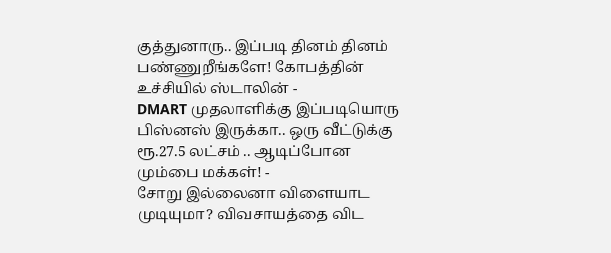குத்துனாரு.. இப்படி தினம் தினம் பண்ணுறீங்களே! கோபத்தின் உச்சியில் ஸ்டாலின் -
DMART முதலாளிக்கு இப்படியொரு பிஸ்னஸ் இருக்கா.. ஒரு வீட்டுக்கு ரூ.27.5 லட்சம் .. ஆடிப்போன மும்பை மக்கள்! -
சோறு இல்லைனா விளையாட முடியுமா? விவசாயத்தை விட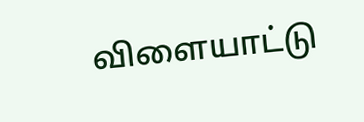விளையாட்டு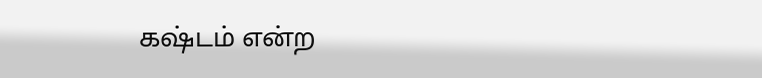கஷ்டம் என்ற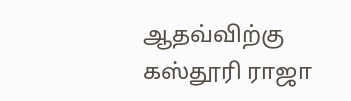ஆதவ்விற்கு கஸ்தூரி ராஜா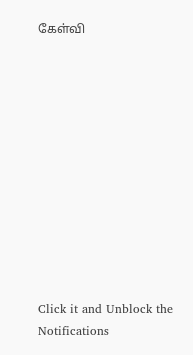கேள்வி












Click it and Unblock the Notifications